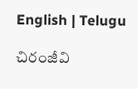English | Telugu

చిరంజీవి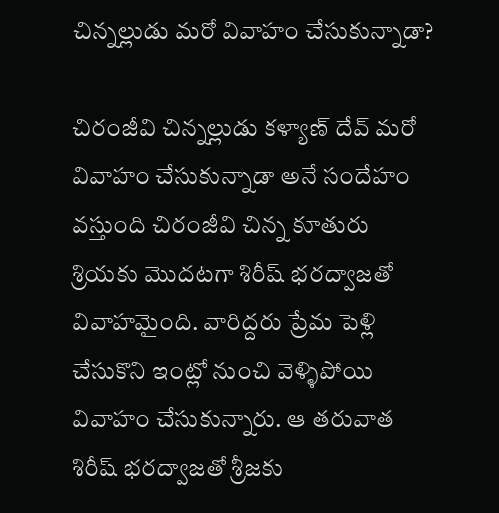చిన్నల్లుడు మరో వివాహం చేసుకున్నాడా?

చిరంజీవి చిన్నల్లుడు కళ్యాణ్ దేవ్ మరో వివాహం చేసుకున్నాడా అనే సందేహం వస్తుంది చిరంజీవి చిన్న కూతురు శ్రియకు మొదటగా శిరీష్ భరద్వాజతో వివాహమైంది. వారిద్దరు ప్రేమ పెళ్లి చేసుకొని ఇంట్లో నుంచి వెళ్ళిపోయి వివాహం చేసుకున్నారు. ఆ తరువాత శిరీష్ భరద్వాజతో శ్రీ‌జ‌కు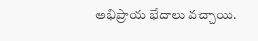అభిప్రాయ భేదాలు వ‌చ్చాయి.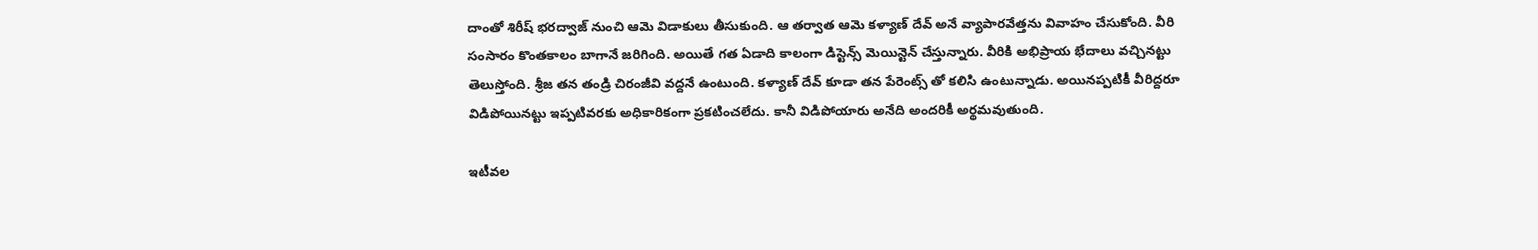దాంతో శిరీష్ భరద్వాజ్ నుంచి ఆమె విడాకులు తీసుకుంది. ఆ తర్వాత ఆమె క‌ళ్యాణ్ దేవ్ అనే వ్యాపార‌వేత్త‌ను వివాహం చేసుకోంది. వీరి సంసారం కొంతకాలం బాగానే జరిగింది. అయితే గత ఏడాది కాలంగా డిస్టెన్స్ మెయిన్టెన్ చేస్తున్నారు. వీరికి అభిప్రాయ భేదాలు వచ్చినట్టు తెలుస్తోంది. శ్రీజ తన తండ్రి చిరంజీవి వద్దనే ఉంటుంది. కళ్యాణ్ దేవ్ కూడా తన పేరెంట్స్ తో కలిసి ఉంటున్నాడు. అయినప్పటికీ వీరిద్దరూ విడిపోయినట్టు ఇప్పటివరకు అధికారికంగా ప్రకటించలేదు. కానీ విడిపోయారు అనేది అందరికీ అర్థమవుతుంది.

ఇటీవల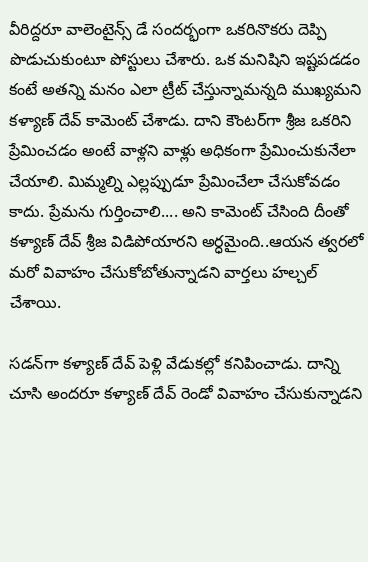వీరిద్దరూ వాలెంటైన్స్ డే సందర్భంగా ఒకరినొకరు దెప్పి పొడుచుకుంటూ పోస్టులు చేశారు. ఒక మనిషిని ఇష్టపడడం కంటే అతన్ని మనం ఎలా ట్రీట్ చేస్తున్నామన్నది ముఖ్యమని కళ్యాణ్ దేవ్ కామెంట్ చేశాడు. దాని కౌంటర్‌గా శ్రీజ ఒకరిని ప్రేమించడం అంటే వాళ్లని వాళ్లు అధికంగా ప్రేమించుకునేలా చేయాలి. మిమ్మల్ని ఎల్లప్పుడూ ప్రేమించేలా చేసుకోవడం కాదు. ప్రేమను గుర్తించాలి.... అని కామెంట్ చేసింది దీంతో కళ్యాణ్ దేవ్ శ్రీ‌జ విడిపోయార‌ని అర్ధ‌మైంది..ఆయ‌న త్వ‌ర‌లో మ‌రో వివాహం చేసుకోబోతున్నాడని వార్తలు హల్చల్ చేశాయి.

సడన్‌గా కళ్యాణ్ దేవ్ పెళ్లి వేడుకల్లో కనిపించాడు. దాన్ని చూసి అందరూ కళ్యాణ్ దేవ్ రెండో వివాహం చేసుకున్నాడని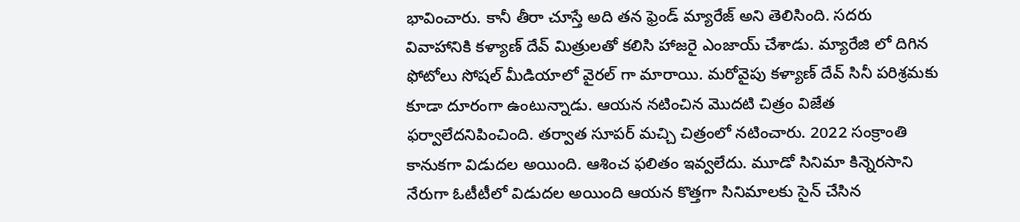భావించారు. కానీ తీరా చూస్తే అది తన ఫ్రెండ్ మ్యారేజ్ అని తెలిసింది. సదరు వివాహానికి కళ్యాణ్ దేవ్ మిత్రులతో కలిసి హాజరై ఎంజాయ్ చేశాడు. మ్యారేజి లో దిగిన ఫోటోలు సోషల్ మీడియాలో వైరల్ గా మారాయి. మరోవైపు కళ్యాణ్ దేవ్ సినీ పరిశ్రమకు కూడా దూరంగా ఉంటున్నాడు. ఆయన నటించిన మొదటి చిత్రం విజేత ఫర్వాలేదనిపించింది. తర్వాత సూపర్ మచ్చి చిత్రంలో నటించారు. 2022 సంక్రాంతి కానుకగా విడుదల అయింది. ఆశించ ఫలితం ఇవ్వలేదు. మూడో సినిమా కిన్నెరసాని నేరుగా ఓటీటీలో విడుదల అయింది ఆయన కొత్తగా సినిమాలకు సైన్ చేసిన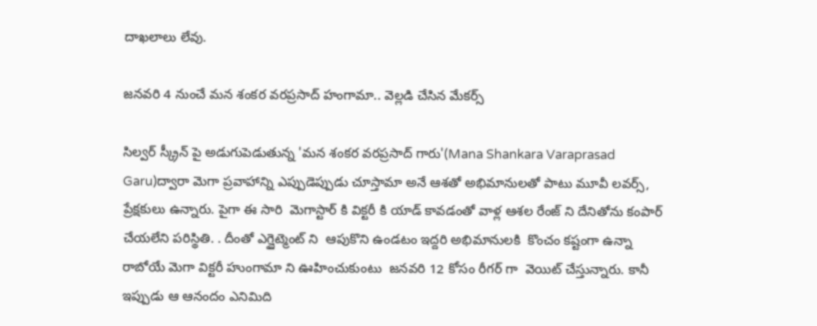దాఖలాలు లేవు.

జనవరి 4 నుంచే మన శంకర వరప్రసాద్ హంగామా.. వెల్లడి చేసిన మేకర్స్

సిల్వర్ స్క్రీన్ పై అడుగుపెడుతున్న 'మన శంకర వరప్రసాద్ గారు'(Mana Shankara Varaprasad Garu)ద్వారా మెగా ప్రవాహాన్ని ఎప్పుడెప్పుడు చూస్తామా అనే ఆశతో అభిమానులతో పాటు మూవీ లవర్స్, ప్రేక్షకులు ఉన్నారు. పైగా ఈ సారి  మెగాస్టార్ కి విక్టరీ కి యాడ్ కావడంతో వాళ్ల ఆశల రేంజ్ ని దేనితోను కంపార్ చేయలేని పరిస్థితి. . దీంతో ఎగ్జైట్మెంట్ ని  ఆపుకొని ఉండటం ఇద్దరి అభిమానులకి  కొంచం కష్టంగా ఉన్నా రాబోయే మెగా విక్టరీ హుంగామా ని ఊహించుకుంటు  జనవరి 12 కోసం రీగర్ గా  వెయిట్ చేస్తున్నారు. కానీ ఇప్పుడు ఆ ఆనందం ఎనిమిది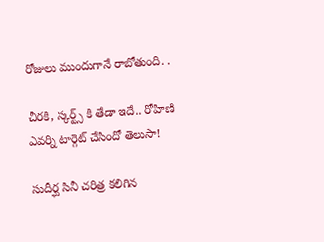రోజులు ముందుగానే రాబోతుంది. .

చీరకి, స్కర్ట్స్ కి తేడా ఇదే.. రోహిణి ఎవర్ని టార్గెట్ చేసిందో తెలుసా!

సుదీర్ఘ సినీ చరిత్ర కలిగిన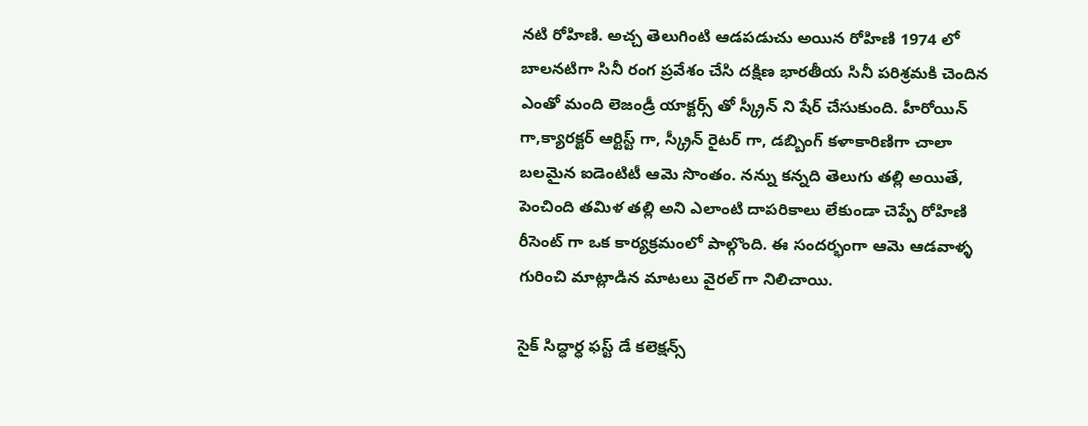నటి రోహిణి. అచ్చ తెలుగింటి ఆడపడుచు అయిన రోహిణి 1974 లో బాలనటిగా సినీ రంగ ప్రవేశం చేసి దక్షిణ భారతీయ సినీ పరిశ్రమకి చెందిన    ఎంతో మంది లెజండ్రీ యాక్టర్స్ తో స్క్రీన్ ని షేర్ చేసుకుంది. హీరోయిన్ గా,క్యారక్టర్ ఆర్టిస్ట్ గా, స్క్రీన్ రైటర్ గా, డబ్బింగ్ కళాకారిణిగా చాలా బలమైన ఐడెంటిటీ ఆమె సొంతం. నన్ను కన్నది తెలుగు తల్లి అయితే, పెంచింది తమిళ తల్లి అని ఎలాంటి దాపరికాలు లేకుండా చెప్పే రోహిణి రీసెంట్ గా ఒక కార్యక్రమంలో పాల్గొంది. ఈ సందర్భంగా ఆమె ఆడవాళ్ళ గురించి మాట్లాడిన మాటలు వైరల్ గా నిలిచాయి.

సైక్ సిద్ధార్ధ ఫస్ట్ డే కలెక్షన్స్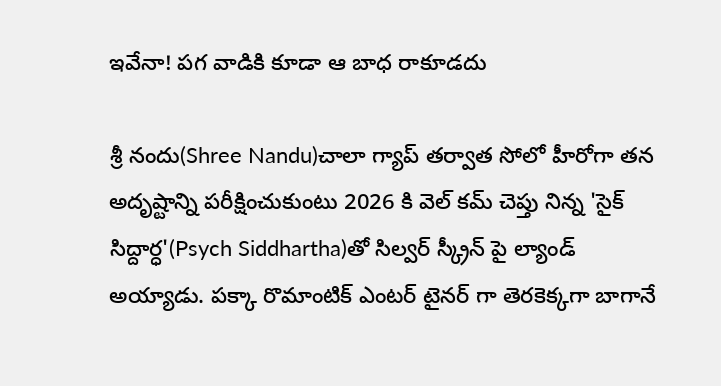ఇవేనా! పగ వాడికి కూడా ఆ బాధ రాకూడదు

శ్రీ నందు(Shree Nandu)చాలా గ్యాప్ తర్వాత సోలో హీరోగా తన అదృష్టాన్ని పరీక్షించుకుంటు 2026 కి వెల్ కమ్ చెప్తు నిన్న 'సైక్ సిద్దార్ధ'(Psych Siddhartha)తో సిల్వర్ స్క్రీన్ పై ల్యాండ్ అయ్యాడు. పక్కా రొమాంటిక్ ఎంటర్ టైనర్ గా తెరకెక్కగా బాగానే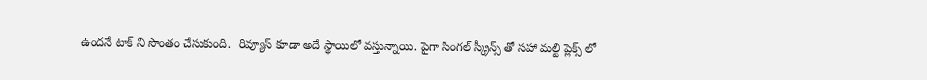ఉందనే టాక్ ని సొంతం చేసుకుంది.  రివ్యూస్ కూడా అదే స్థాయిలో వస్తున్నాయి. పైగా సింగల్ స్క్రీన్స్ తో సహా మల్టి ప్లెక్స్ లో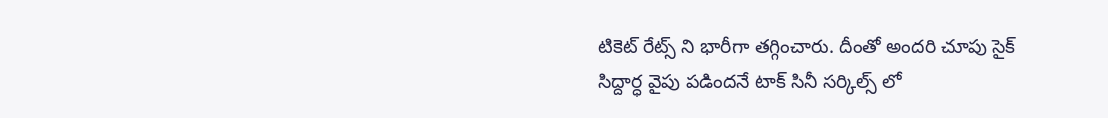టికెట్ రేట్స్ ని భారీగా తగ్గించారు. దీంతో అందరి చూపు సైక్ సిద్దార్ధ వైపు పడిందనే టాక్ సినీ సర్కిల్స్ లో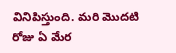వినిపిస్తుంది. మరి మొదటి రోజు ఏ మేర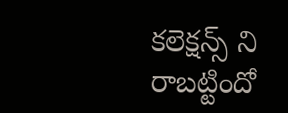కలెక్షన్స్ ని రాబట్టిందో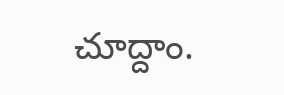చూద్దాం.